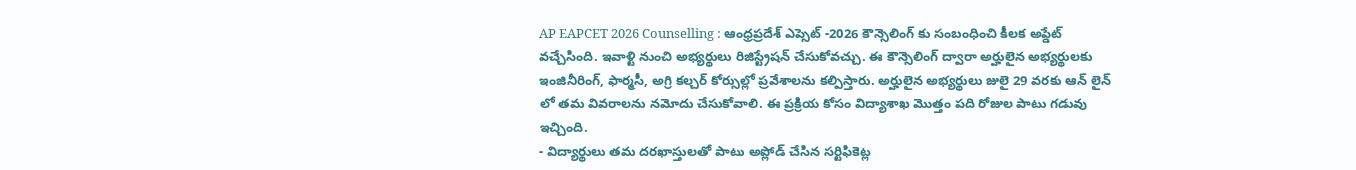AP EAPCET 2026 Counselling : ఆంధ్రప్రదేశ్ ఎప్సెట్ -2026 కౌన్సెలింగ్ కు సంబంధించి కీలక అప్డేట్ వచ్చేసింది. ఇవాళ్టి నుంచి అభ్యర్థులు రిజిస్ట్రేషన్ చేసుకోవచ్చు. ఈ కౌన్సెలింగ్ ద్వారా అర్హులైన అభ్యర్థులకు ఇంజినీరింగ్, ఫార్మసీ, అగ్రి కల్చర్ కోర్సుల్లో ప్రవేశాలను కల్పిస్తారు. అర్హులైన అభ్యర్థులు జులై 29 వరకు ఆన్ లైన్ లో తమ వివరాలను నమోదు చేసుకోవాలి. ఈ ప్రక్రియ కోసం విద్యాశాఖ మొత్తం పది రోజుల పాటు గడువు ఇచ్చింది.
- విద్యార్థులు తమ దరఖాస్తులతో పాటు అప్లోడ్ చేసిన సర్టిఫికెట్ల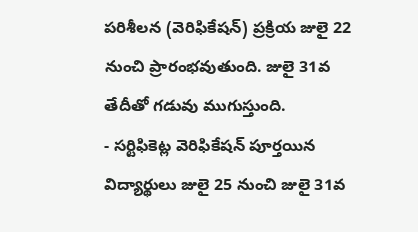పరిశీలన (వెరిఫికేషన్) ప్రక్రియ జులై 22 నుంచి ప్రారంభవుతుంది. జులై 31వ తేదీతో గడువు ముగుస్తుంది.
- సర్టిఫికెట్ల వెరిఫికేషన్ పూర్తయిన విద్యార్థులు జులై 25 నుంచి జులై 31వ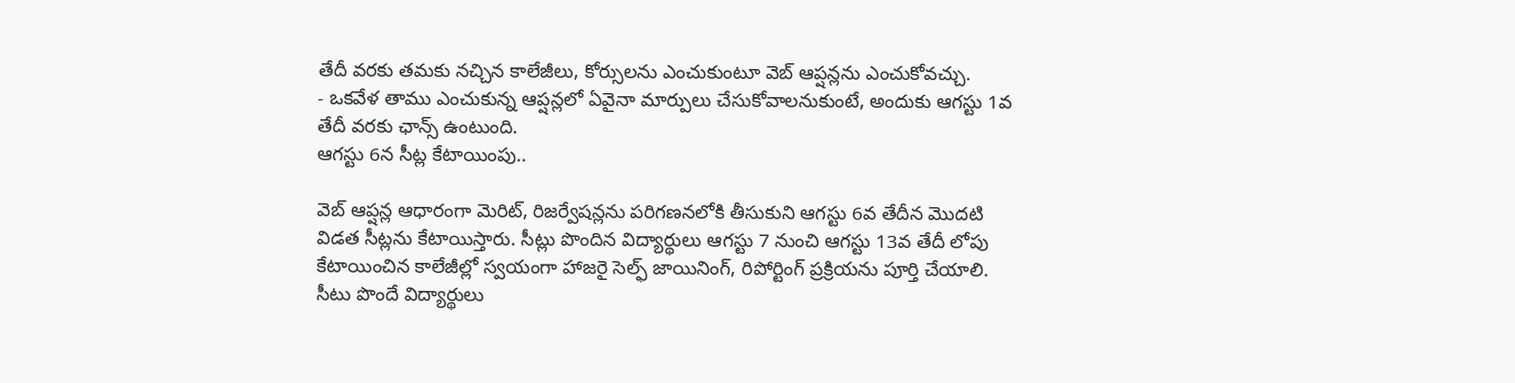తేదీ వరకు తమకు నచ్చిన కాలేజీలు, కోర్సులను ఎంచుకుంటూ వెబ్ ఆప్షన్లను ఎంచుకోవచ్చు.
- ఒకవేళ తాము ఎంచుకున్న ఆప్షన్లలో ఏవైనా మార్పులు చేసుకోవాలనుకుంటే, అందుకు ఆగస్టు 1వ తేదీ వరకు ఛాన్స్ ఉంటుంది.
ఆగస్టు 6న సీట్ల కేటాయింపు..

వెబ్ ఆప్షన్ల ఆధారంగా మెరిట్, రిజర్వేషన్లను పరిగణనలోకి తీసుకుని ఆగస్టు 6వ తేదీన మొదటి విడత సీట్లను కేటాయిస్తారు. సీట్లు పొందిన విద్యార్థులు ఆగస్టు 7 నుంచి ఆగస్టు 13వ తేదీ లోపు కేటాయించిన కాలేజీల్లో స్వయంగా హాజరై సెల్ఫ్ జాయినింగ్, రిపోర్టింగ్ ప్రక్రియను పూర్తి చేయాలి.
సీటు పొందే విద్యార్థులు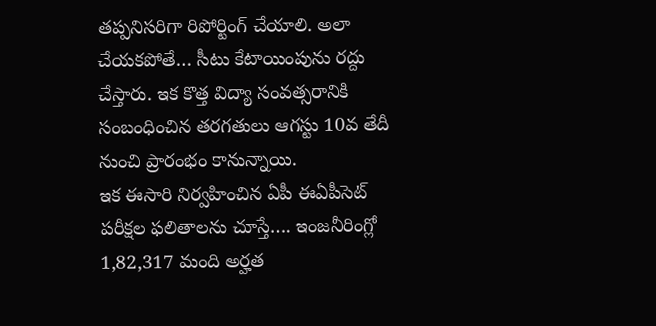తప్పనిసరిగా రిపోర్టింగ్ చేయాలి. అలా చేయకపోతే… సీటు కేటాయింపును రద్దు చేస్తారు. ఇక కొత్త విద్యా సంవత్సరానికి సంబంధించిన తరగతులు ఆగస్టు 10వ తేదీ నుంచి ప్రారంభం కానున్నాయి.
ఇక ఈసారి నిర్వహించిన ఏపీ ఈఏపీసెట్ పరీక్షల ఫలితాలను చూస్తే…. ఇంజనీరింగ్లో 1,82,317 మంది అర్హత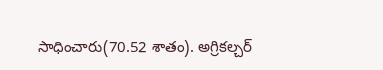సాధించారు(70.52 శాతం). అగ్రికల్చర్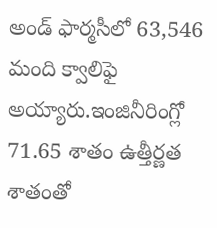అండ్ ఫార్మసీలో 63,546 మంది క్వాలిఫై అయ్యారు.ఇంజినీరింగ్లో 71.65 శాతం ఉత్తీర్ణత శాతంతో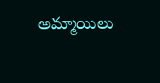అమ్మాయిలు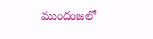ముందంజలో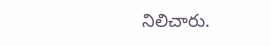నిలిచారు.